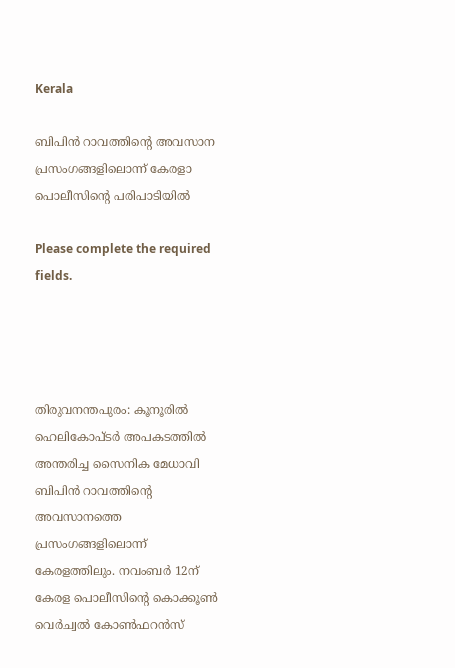Kerala

ബിപിന്‍ റാവത്തിന്റെ അവസാന പ്രസംഗങ്ങളിലൊന്ന് കേരളാ പൊലീസിന്റെ പരിപാടിയില്‍

Please complete the required fields.




തിരുവനന്തപുരം: കൂനൂരില്‍ ഹെലികോപ്ടര്‍ അപകടത്തില്‍ അന്തരിച്ച സൈനിക മേധാവി ബിപിന്‍ റാവത്തിന്റെ അവസാനത്തെ പ്രസംഗങ്ങളിലൊന്ന് കേരളത്തിലും. നവംബര്‍ 12ന് കേരള പൊലീസിന്റെ കൊക്കൂണ്‍ വെര്‍ച്വല്‍ കോണ്‍ഫറന്‍സ്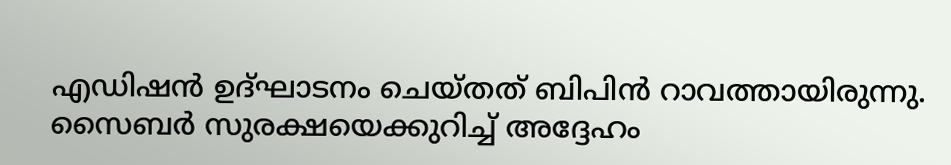എഡിഷന്‍ ഉദ്ഘാടനം ചെയ്തത് ബിപിന്‍ റാവത്തായിരുന്നു. സൈബര്‍ സുരക്ഷയെക്കുറിച്ച് അദ്ദേഹം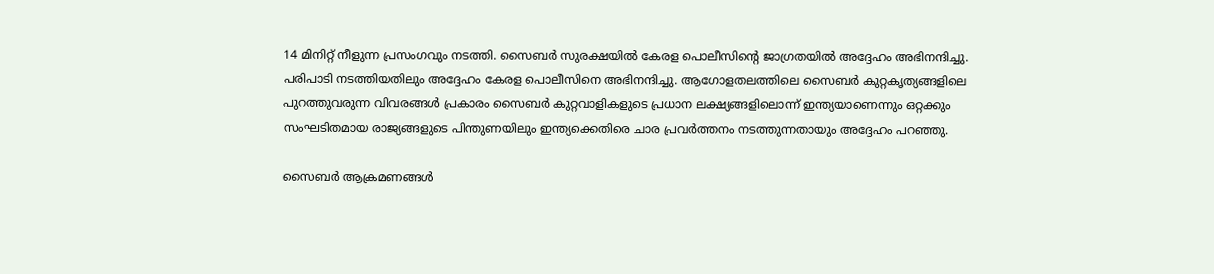14 മിനിറ്റ് നീളുന്ന പ്രസംഗവും നടത്തി. സൈബര്‍ സുരക്ഷയില്‍ കേരള പൊലീസിന്റെ ജാഗ്രതയില്‍ അദ്ദേഹം അഭിനന്ദിച്ചു. പരിപാടി നടത്തിയതിലും അദ്ദേഹം കേരള പൊലീസിനെ അഭിനന്ദിച്ചു. ആഗോളതലത്തിലെ സൈബര്‍ കുറ്റകൃത്യങ്ങളിലെ പുറത്തുവരുന്ന വിവരങ്ങള്‍ പ്രകാരം സൈബര്‍ കുറ്റവാളികളുടെ പ്രധാന ലക്ഷ്യങ്ങളിലൊന്ന് ഇന്ത്യയാണെന്നും ഒറ്റക്കും സംഘടിതമായ രാജ്യങ്ങളുടെ പിന്തുണയിലും ഇന്ത്യക്കെതിരെ ചാര പ്രവര്‍ത്തനം നടത്തുന്നതായും അദ്ദേഹം പറഞ്ഞു.

സൈബര്‍ ആക്രമണങ്ങള്‍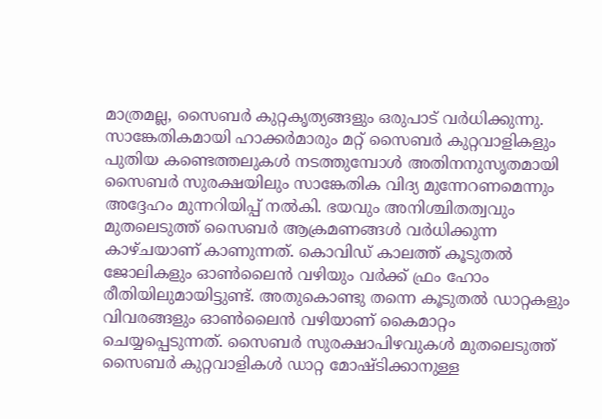മാത്രമല്ല, സൈബര്‍ കുറ്റകൃത്യങ്ങളും ഒരുപാട് വര്‍ധിക്കുന്നു. സാങ്കേതികമായി ഹാക്കര്‍മാരും മറ്റ് സൈബര്‍ കുറ്റവാളികളും പുതിയ കണ്ടെത്തലുകള്‍ നടത്തുമ്പോള്‍ അതിനനുസൃതമായി സൈബര്‍ സുരക്ഷയിലും സാങ്കേതിക വിദ്യ മുന്നേറണമെന്നും അദ്ദേഹം മുന്നറിയിപ്പ് നല്‍കി. ഭയവും അനിശ്ചിതത്വവും മുതലെടുത്ത് സൈബര്‍ ആക്രമണങ്ങള്‍ വര്‍ധിക്കുന്ന കാഴ്ചയാണ് കാണുന്നത്. കൊവിഡ് കാലത്ത് കൂടുതല്‍ ജോലികളും ഓണ്‍ലൈന്‍ വഴിയും വര്‍ക്ക് ഫ്രം ഹോം രീതിയിലുമായിട്ടുണ്ട്. അതുകൊണ്ടു തന്നെ കൂടുതല്‍ ഡാറ്റകളും വിവരങ്ങളും ഓണ്‍ലൈന്‍ വഴിയാണ് കൈമാറ്റം ചെയ്യപ്പെടുന്നത്. സൈബര്‍ സുരക്ഷാപിഴവുകള്‍ മുതലെടുത്ത് സൈബര്‍ കുറ്റവാളികള്‍ ഡാറ്റ മോഷ്ടിക്കാനുള്ള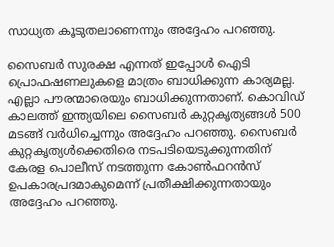സാധ്യത കൂടുതലാണെന്നും അദ്ദേഹം പറഞ്ഞു.

സൈബര്‍ സുരക്ഷ എന്നത് ഇപ്പോള്‍ ഐടി പ്രൊഫഷണലുകളെ മാത്രം ബാധിക്കുന്ന കാര്യമല്ല. എല്ലാ പൗരന്മാരെയും ബാധിക്കുന്നതാണ്. കൊവിഡ് കാലത്ത് ഇന്ത്യയിലെ സൈബര്‍ കുറ്റകൃത്യങ്ങള്‍ 500 മടങ്ങ് വര്‍ധിച്ചെന്നും അദ്ദേഹം പറഞ്ഞു. സൈബര്‍ കുറ്റകൃത്യള്‍ക്കെതിരെ നടപടിയെടുക്കുന്നതിന് കേരള പൊലീസ് നടത്തുന്ന കോണ്‍ഫറന്‍സ് ഉപകാരപ്രദമാകുമെന്ന് പ്രതീക്ഷിക്കുന്നതായും അദ്ദേഹം പറഞ്ഞു.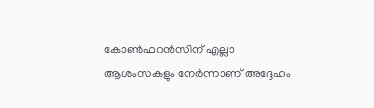കോണ്‍ഫറന്‍സിന് എല്ലാ ആശംസകളും നേര്‍ന്നാണ് അദ്ദേഹം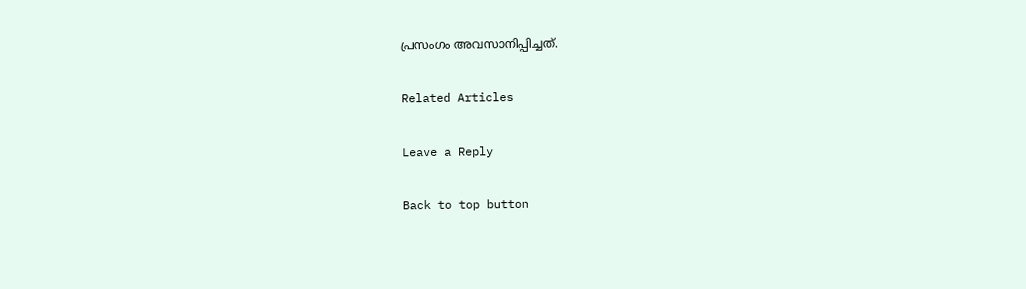പ്രസംഗം അവസാനിപ്പിച്ചത്.

Related Articles

Leave a Reply

Back to top button